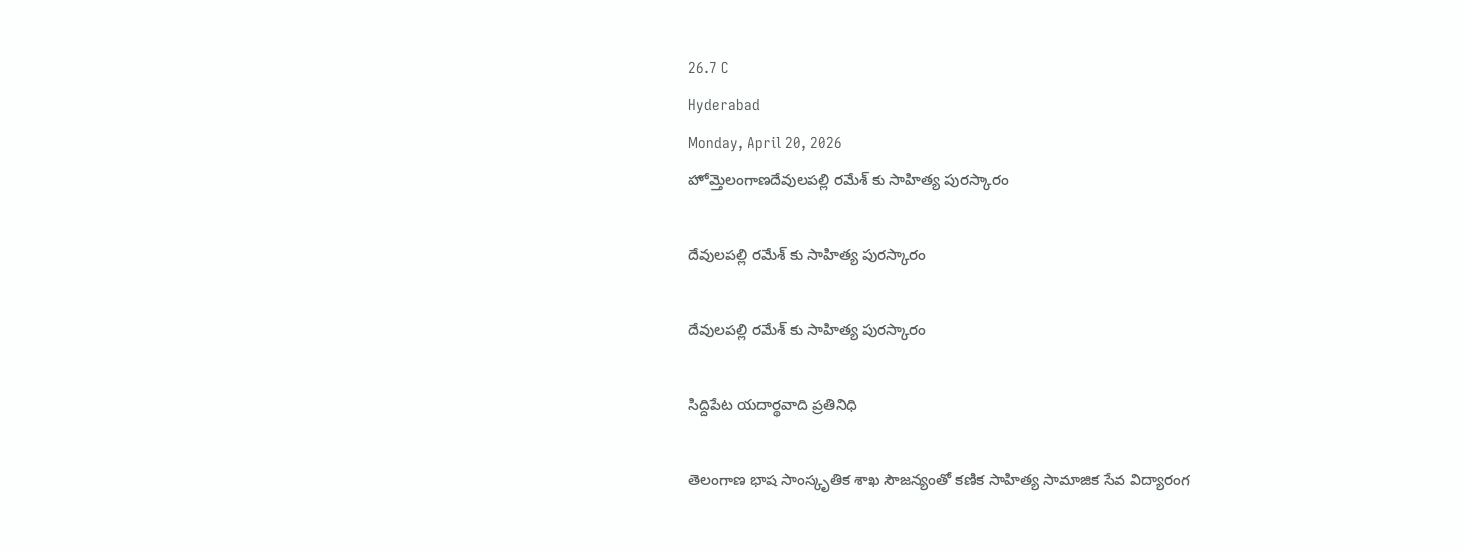26.7 C
Hyderabad
Monday, April 20, 2026
హోమ్తెలంగాణదేవులపల్లి రమేశ్ కు సాహిత్య పురస్కారం

దేవులపల్లి రమేశ్ కు సాహిత్య పురస్కారం

దేవులపల్లి రమేశ్ కు సాహిత్య పురస్కారం

సిద్దిపేట యదార్థవాది ప్రతినిధి

తెలంగాణ భాష సాంస్కృతిక శాఖ సౌజన్యంతో కణిక సాహిత్య సామాజిక సేవ విద్యారంగ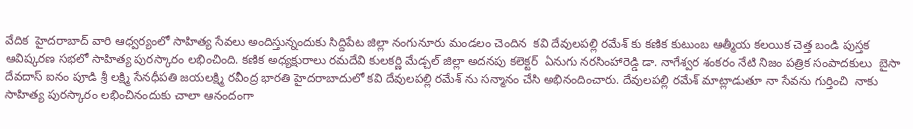వేదిక  హైదరాబాద్ వారి ఆధ్వర్యంలో సాహిత్య సేవలు అందిస్తున్నందుకు సిద్దిపేట జిల్లా నంగునూరు మండలం చెందిన  కవి దేవులపల్లి రమేశ్ కు కణిక కుటుంబ ఆత్మీయ కలయిక చెత్త బండి పుస్తక ఆవిష్కరణ సభలో సాహిత్య పురస్కారం లభించింది. కణిక అధ్యక్షురాలు రమదేవి కులకర్ణి మేడ్చల్ జిల్లా అదనపు కలెక్టర్  ఏనుగు నరసింహారెడ్డి డా. నాగేశ్వర శంకరం నేటి నిజం పత్రిక సంపాదకులు  బైసా దేవదాస్ ఐనం పూడి శ్రీ లక్ష్మి సేనధీపతి జయలక్ష్మి రవీంద్ర భారతి హైదరాబాదులో కవి దేవులపల్లి రమేశ్ ను సన్మానం చేసి అభినందించారు. దేవులపల్లి రమేశ్ మాట్లాడుతూ నా సేవను గుర్తించి  నాకు సాహిత్య పురస్కారం లభించినందుకు చాలా ఆనందంగా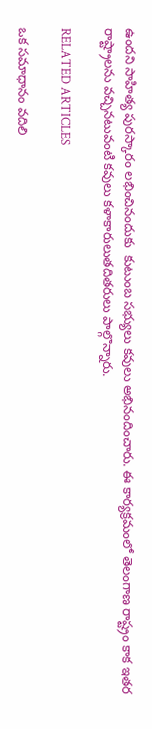ఉందని సాహిత్య పురస్కారం లభించినందుకు  కుటుంబ సభ్యులు కవులు అభినందించారు. ఈ కార్యక్రమంలో తెలంగాణ రాష్ట్రం కాక ఇతర రాష్ట్రాలను వచ్చినటువంటి కవులు కళాకారులుతదితరులు పాల్గొన్నారు.

RELATED ARTICLES

ఒక సమాధానం వదిలి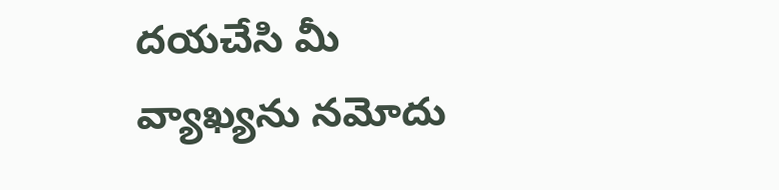దయచేసి మీ వ్యాఖ్యను నమోదు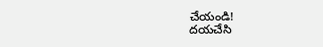చేయండి!
దయచేసి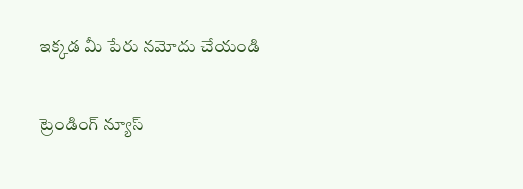ఇక్కడ మీ పేరు నమోదు చేయండి

ట్రెండింగ్ న్యూస్